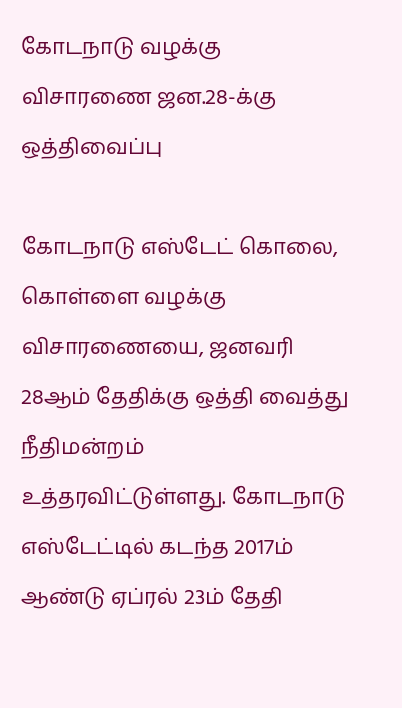கோடநாடு வழக்கு விசாரணை ஜன.28-க்கு ஒத்திவைப்பு

கோடநாடு எஸ்டேட் கொலை, கொள்ளை வழக்கு விசாரணையை, ஜனவரி 28ஆம் தேதிக்கு ஒத்தி வைத்து நீதிமன்றம் உத்தரவிட்டுள்ளது. கோடநாடு எஸ்டேட்டில் கடந்த 2017ம் ஆண்டு ஏப்ரல் 23ம் தேதி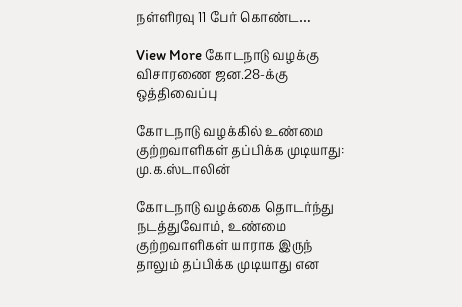நள்ளிரவு 11 பேர் கொண்ட…

View More கோடநாடு வழக்கு விசாரணை ஜன.28-க்கு ஒத்திவைப்பு

கோடநாடு வழக்கில் உண்மை குற்றவாளிகள் தப்பிக்க முடியாது: மு.க.ஸ்டாலின்

கோடநாடு வழக்கை தொடர்ந்து நடத்துவோம், உண்மை குற்றவாளிகள் யாராக இருந் தாலும் தப்பிக்க முடியாது என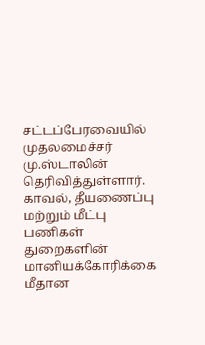சட்டப்பேரவையில் முதலமைச்சர் மு.ஸ்டாலின் தெரிவித்துள்ளார். காவல், தீயணைப்பு மற்றும் மீட்பு பணிகள் துறைகளின் மானியக்கோரிக்கை மீதான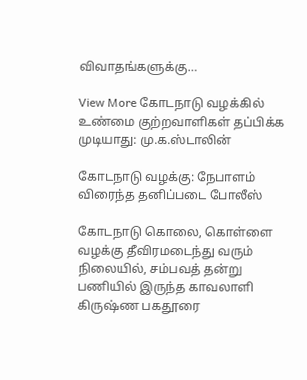விவாதங்களுக்கு…

View More கோடநாடு வழக்கில் உண்மை குற்றவாளிகள் தப்பிக்க முடியாது: மு.க.ஸ்டாலின்

கோடநாடு வழக்கு: நேபாளம் விரைந்த தனிப்படை போலீஸ்

கோடநாடு கொலை, கொள்ளை வழக்கு தீவிரமடைந்து வரும் நிலையில், சம்பவத் தன்று பணியில் இருந்த காவலாளி கிருஷ்ண பகதூரை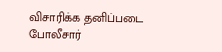விசாரிக்க தனிப்படை போலீசார்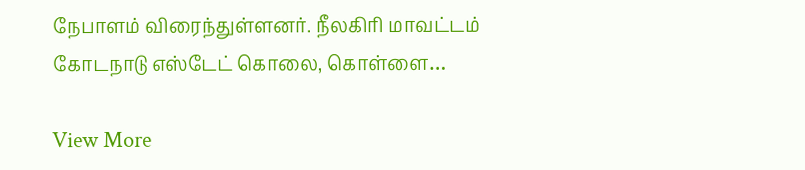நேபாளம் விரைந்துள்ளனர். நீலகிரி மாவட்டம் கோடநாடு எஸ்டேட் கொலை, கொள்ளை…

View More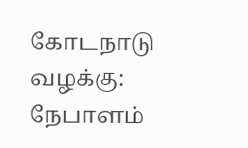கோடநாடு வழக்கு: நேபாளம்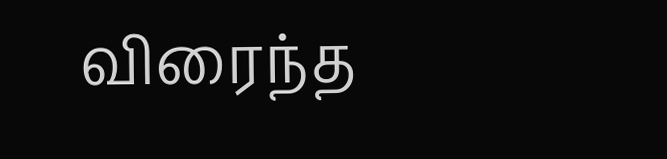விரைந்த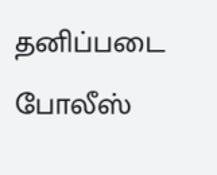தனிப்படை போலீஸ்